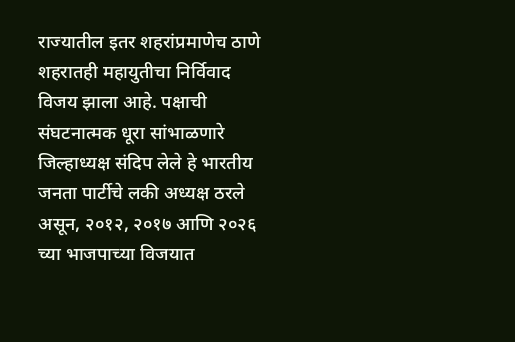राज्यातील इतर शहरांप्रमाणेच ठाणे शहरातही महायुतीचा निर्विवाद विजय झाला आहे. पक्षाची संघटनात्मक धूरा सांभाळणारे जिल्हाध्यक्ष संदिप लेले हे भारतीय जनता पार्टीचे लकी अध्यक्ष ठरले असून, २०१२, २०१७ आणि २०२६ च्या भाजपाच्या विजयात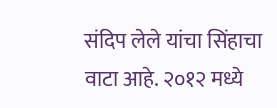संदिप लेले यांचा सिंहाचा वाटा आहे. २०१२ मध्ये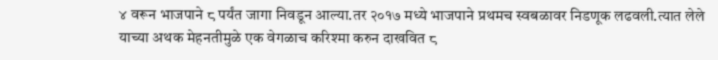४ वरून भाजपाने ८ पर्यंत जागा निवडून आल्या.तर २०१७ मध्ये भाजपाने प्रथमच स्वबळावर निडणूक लढवली.त्यात लेले याच्या अथक मेहनतीमुळे एक वेगळाच करिश्मा करुन दाखवित ८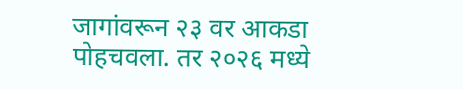जागांवरून २३ वर आकडा पोहचवला. तर २०२६ मध्ये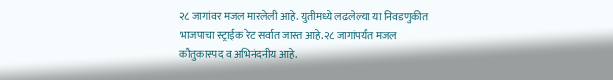२८ जागांवर मजल मारलेली आहे. युतीमध्ये लढलेल्या या निवडणुकीत भाजपाचा स्ट्राईक रेट सर्वात जास्त आहे.२८ जागांपर्यंत मजल कौतुकास्पद व अभिनंदनीय आहे.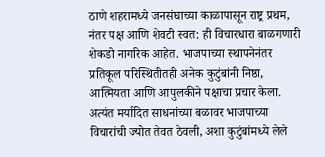ठाणे शहरामध्ये जनसंघाच्या काळापासून राष्ट्र प्रथम, नंतर पक्ष आणि शेवटी स्वत: ही विचारधारा बाळगणारी शेकडो नागरिक आहेत. भाजपाच्या स्थापनेनंतर प्रतिकूल परिस्थितीतही अनेक कुटुंबांनी निष्ठा, आत्मियता आणि आपुलकीने पक्षाचा प्रचार केला. अत्यंत मर्यादित साधनांच्या बळावर भाजपाच्या विचारांची ज्योत तेवत ठेवली, अशा कुटुंबांमध्ये लेले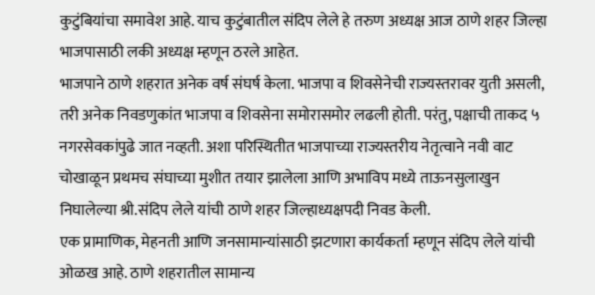कुटुंबियांचा समावेश आहे. याच कुटुंबातील संदिप लेले हे तरुण अध्यक्ष आज ठाणे शहर जिल्हा भाजपासाठी लकी अध्यक्ष म्हणून ठरले आहेत.
भाजपाने ठाणे शहरात अनेक वर्ष संघर्ष केला. भाजपा व शिवसेनेची राज्यस्तरावर युती असली, तरी अनेक निवडणुकांत भाजपा व शिवसेना समोरासमोर लढली होती. परंतु, पक्षाची ताकद ५ नगरसेवकांपुढे जात नव्हती. अशा परिस्थितीत भाजपाच्या राज्यस्तरीय नेतृत्वाने नवी वाट चोखाळून प्रथमच संघाच्या मुशीत तयार झालेला आणि अभाविप मध्ये ताऊनसुलाखुन निघालेल्या श्री.संदिप लेले यांची ठाणे शहर जिल्हाध्यक्षपदी निवड केली.
एक प्रामाणिक, मेहनती आणि जनसामान्यांसाठी झटणारा कार्यकर्ता म्हणून संदिप लेले यांची ओळख आहे. ठाणे शहरातील सामान्य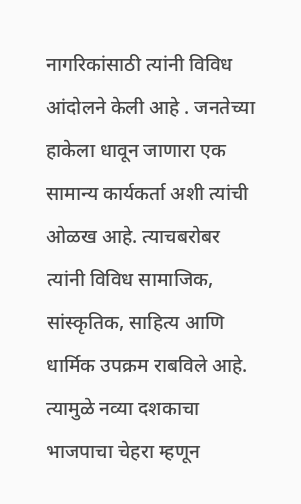नागरिकांसाठी त्यांनी विविध आंदोलने केली आहे . जनतेच्या हाकेला धावून जाणारा एक सामान्य कार्यकर्ता अशी त्यांची ओळख आहे. त्याचबरोबर त्यांनी विविध सामाजिक, सांस्कृतिक, साहित्य आणि धार्मिक उपक्रम राबविले आहे. त्यामुळे नव्या दशकाचा भाजपाचा चेहरा म्हणून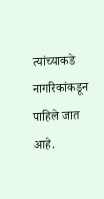त्यांच्याकडे नागरिकांकडून पाहिले जात आहे.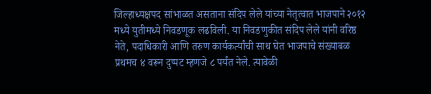जिल्हाध्यक्षपद सांभाळत असताना संदिप लेले यांच्या नेतृत्वात भाजपाने २०१२ मध्ये युतीमध्ये निवडणूक लढविली. या निवडणुकीत संदिप लेले यांनी वरिष्ठ नेते, पदाधिकारी आणि तरुण कार्यकर्त्यांची साथ घेत भाजपाचे संख्याबळ प्रथमच ४ वरून दुप्पट म्हणजे ८ पर्यंत नेले. त्यावेळी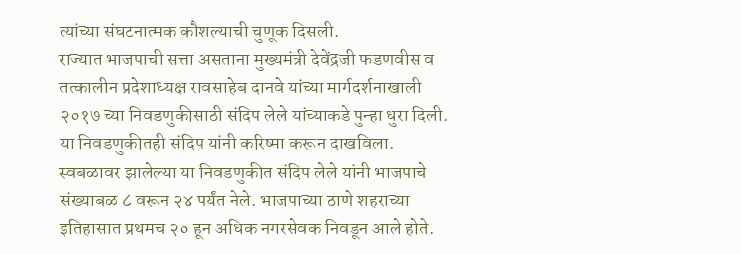त्यांच्या संघटनात्मक कौशल्याची चुणूक दिसली.
राज्यात भाजपाची सत्ता असताना मुख्यमंत्री देवेंद्रजी फडणवीस व तत्कालीन प्रदेशाध्यक्ष रावसाहेब दानवे यांच्या मार्गदर्शनाखाली २०१७ च्या निवडणुकीसाठी संदिप लेले यांच्याकडे पुन्हा धुरा दिली. या निवडणुकीतही संदिप यांनी करिष्मा करून दाखविला. स्वबळावर झालेल्या या निवडणुकीत संदिप लेले यांनी भाजपाचे संख्याबळ ८ वरून २४ पर्यंत नेले. भाजपाच्या ठाणे शहराच्या इतिहासात प्रथमच २० हून अधिक नगरसेवक निवडून आले होते.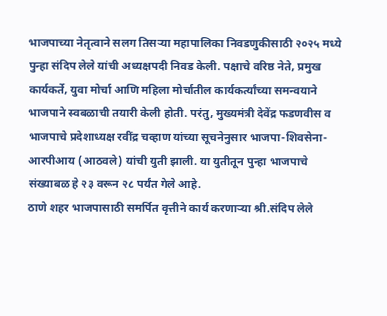भाजपाच्या नेतृत्वाने सलग तिसऱ्या महापालिका निवडणुकीसाठी २०२५ मध्ये पुन्हा संदिप लेले यांची अध्यक्षपदी निवड केली. पक्षाचे वरिष्ठ नेते, प्रमुख कार्यकर्ते, युवा मोर्चा आणि महिला मोर्चातील कार्यकर्त्यांच्या समन्वयाने भाजपाने स्वबळाची तयारी केली होती. परंतु, मुख्यमंत्री देवेंद्र फडणवीस व भाजपाचे प्रदेशाध्यक्ष रवींद्र चव्हाण यांच्या सूचनेनुसार भाजपा-शिवसेना-आरपीआय (आठवले) यांची युती झाली. या युतीतून पुन्हा भाजपाचे संख्याबळ हे २३ वरून २८ पर्यंत गेले आहे.
ठाणे शहर भाजपासाठी समर्पित वृत्तीने कार्य करणाऱ्या श्री.संदिप लेले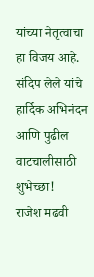यांच्या नेतृत्वाचा हा विजय आहे. संदिप लेले यांचे हार्दिक अभिनंदन आणि पुढील वाटचालीसाठी शुभेच्छा!
राजेश मढवी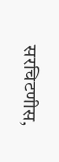सरचिटणीस,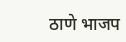ठाणे भाजप